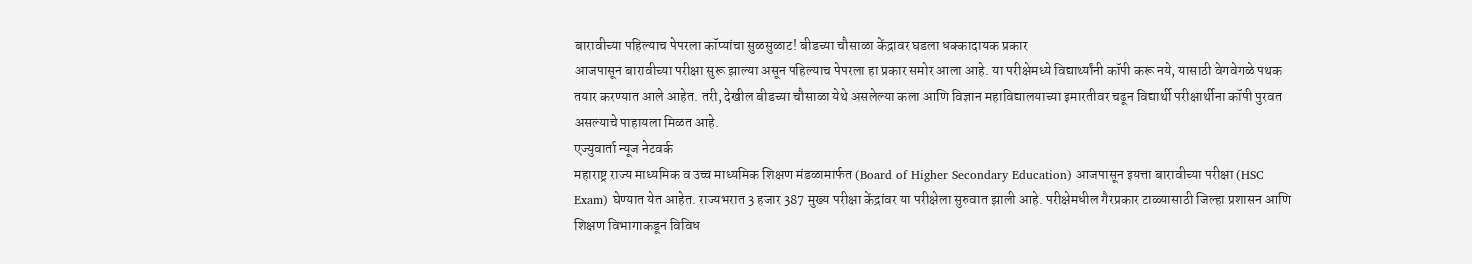बारावीच्या पहिल्याच पेपरला कॉप्यांचा सुळसुळाट! बीडच्या चौसाळा केंद्रावर घडला धक्कादायक प्रकार
आजपासून बारावीच्या परीक्षा सुरू झाल्या असून पहिल्याच पेपरला हा प्रकार समोर आला आहे. या परीक्षेमध्ये विद्यार्थ्यांनी कॉपी करू नये, यासाठी वेगवेगळे पथक तयार करण्यात आले आहेत. तरी, देखील बीडच्या चौसाळा येथे असलेल्या कला आणि विज्ञान महाविद्यालयाच्या इमारतीवर चढून विद्यार्थी परीक्षार्थीना कॉपी पुरवत असल्याचे पाहायला मिळत आहे.
एज्युवार्ता न्यूज नेटवर्क
महाराष्ट्र राज्य माध्यमिक व उच्च माध्यमिक शिक्षण मंडळामार्फत (Board of Higher Secondary Education) आजपासून इयत्ता बारावीच्या परीक्षा (HSC Exam) घेण्यात येत आहेत. राज्यभरात 3 हजार 387 मुख्य परीक्षा केंद्रांवर या परीक्षेला सुरुवात झाली आहे. परीक्षेमधील गैरप्रकार टाळ्यासाठी जिल्हा प्रशासन आणि शिक्षण विभागाकडून विविध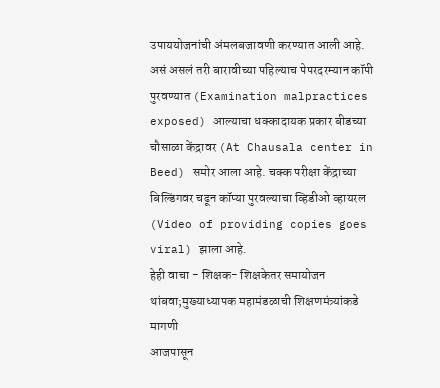उपाययोजनांची अंमलबजावणी करण्यात आली आहे. असं असलं तरी बारावीच्या पहिल्याच पेपरदरम्यान कॉपी पुरवण्यात (Examination malpractices exposed) आल्याचा धक्कादायक प्रकार बीडच्या चौसाळा केंद्रावर (At Chausala center in Beed) समोर आला आहे. चक्क परीक्षा केंद्राच्या बिल्डिंगवर चढून कॉप्या पुरवल्याचा व्हिडीओ व्हायरल (Video of providing copies goes viral) झाला आहे.
हेही वाचा - शिक्षक- शिक्षकेतर समायोजन थांबवा;मुख्याध्यापक महामंडळाची शिक्षणमंत्र्यांकडे मागणी
आजपासून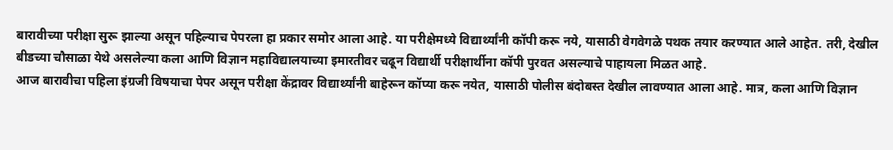बारावीच्या परीक्षा सुरू झाल्या असून पहिल्याच पेपरला हा प्रकार समोर आला आहे. या परीक्षेमध्ये विद्यार्थ्यांनी कॉपी करू नये, यासाठी वेगवेगळे पथक तयार करण्यात आले आहेत. तरी, देखील बीडच्या चौसाळा येथे असलेल्या कला आणि विज्ञान महाविद्यालयाच्या इमारतीवर चढून विद्यार्थी परीक्षार्थीना कॉपी पुरवत असल्याचे पाहायला मिळत आहे.
आज बारावीचा पहिला इंग्रजी विषयाचा पेपर असून परीक्षा केंद्रावर विद्यार्थ्यांनी बाहेरून कॉप्या करू नयेत, यासाठी पोलीस बंदोबस्त देखील लावण्यात आला आहे. मात्र, कला आणि विज्ञान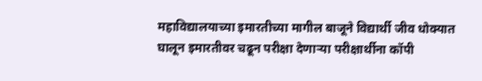महाविद्यालयाच्या इमारतीच्या मागील बाजूने विद्यार्थी जीव धोक्यात घालून इमारतीवर चढून परीक्षा देणाऱ्या परीक्षार्थीना कॉपी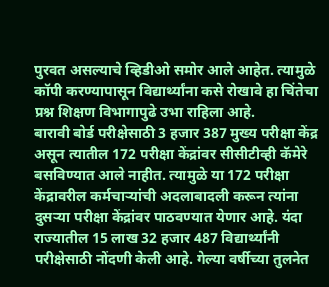पुरवत असल्याचे व्हिडीओ समोर आले आहेत. त्यामुळे कॉपी करण्यापासून विद्यार्थ्यांना कसे रोखावे हा चिंतेचा प्रश्न शिक्षण विभागापुढे उभा राहिला आहे.
बारावी बोर्ड परीक्षेसाठी 3 हजार 387 मुख्य परीक्षा केंद्र असून त्यातील 172 परीक्षा केंद्रांवर सीसीटीव्ही कॅमेरे बसविण्यात आले नाहीत. त्यामुळे या 172 परीक्षा केंद्रावरील कर्मचाऱ्यांची अदलाबादली करून त्यांना दुसऱ्या परीक्षा केंद्रांवर पाठवण्यात येणार आहे. यंदा राज्यातील 15 लाख 32 हजार 487 विद्यार्थ्यांनी परीक्षेसाठी नोंदणी केली आहे. गेल्या वर्षीच्या तुलनेत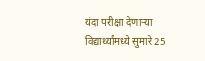यंदा परीक्षा देणाऱ्या विद्यार्थ्यांमध्ये सुमारे 25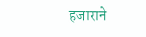हजाराने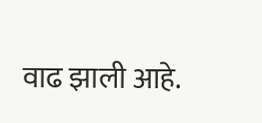वाढ झाली आहे.